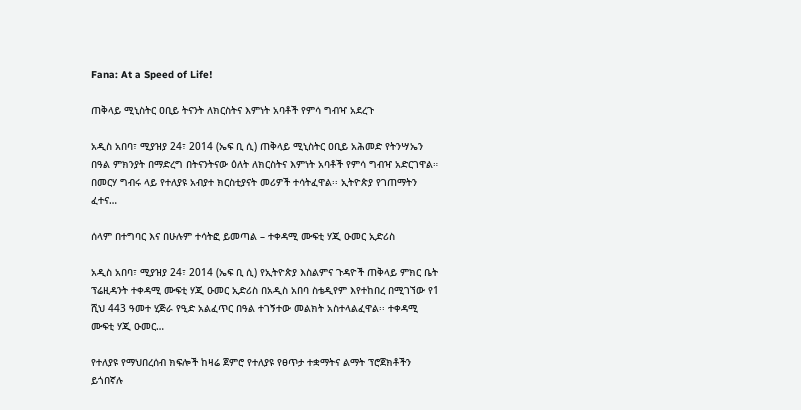Fana: At a Speed of Life!

ጠቅላይ ሚኒስትር ዐቢይ ትናንት ለክርስትና እምነት አባቶች የምሳ ግብዣ አደረጉ

አዲስ አበባ፣ ሚያዝያ 24፣ 2014 (ኤፍ ቢ ሲ) ጠቅላይ ሚኒስትር ዐቢይ አሕመድ የትንሣኤን በዓል ምክንያት በማድረግ በትናንትናው ዕለት ለክርስትና እምነት አባቶች የምሳ ግብዣ አድርገዋል። በመርሃ ግብሩ ላይ የተለያዩ አብያተ ክርስቲያናት መሪዎች ተሳትፈዋል፡፡ ኢትዮጵያ የገጠማትን ፈተና…

ሰላም በተግባር እና በሁሉም ተሳትፎ ይመጣል – ተቀዳሚ ሙፍቲ ሃጂ ዑመር ኢድሪስ

አዲስ አበባ፣ ሚያዝያ 24፣ 2014 (ኤፍ ቢ ሲ) የኢትዮጵያ እስልምና ጉዳዮች ጠቅላይ ምክር ቤት ፕሬዚዳንት ተቀዳሚ ሙፍቲ ሃጂ ዑመር ኢድሪስ በአዲስ አበባ ስቴዲየም እየተከበረ በሚገኘው የ1 ሺህ 443 ዓመተ ሂጅራ የዒድ አልፈጥር በዓል ተገኝተው መልክት አስተላልፈዋል፡፡ ተቀዳሚ ሙፍቲ ሃጂ ዑመር…

የተለያዩ የማህበረሰብ ክፍሎች ከዛሬ ጀምሮ የተለያዩ የፀጥታ ተቋማትና ልማት ፕሮጀክቶችን ይጎበኛሉ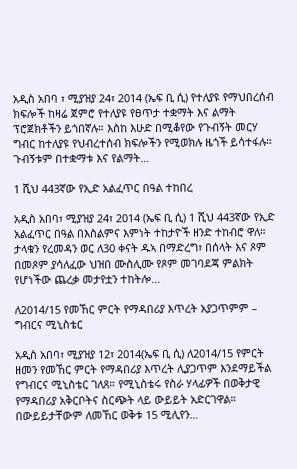አዲስ አበባ ፣ ሚያዝያ 24፣ 2014 (ኤፍ ቢ ሲ) የተለያዩ የማህበረሰብ ክፍሎች ከዛሬ ጀምሮ የተለያዩ የፀጥታ ተቋማት እና ልማት ፕሮጀክቶችን ይጎበኛሉ። እስከ እሁድ በሚቆየው የጉብኝት መርሃ ግብር ከተለያዩ የህብረተሰብ ክፍሎችን የሚወክሉ ዜጎች ይሳተፋሉ። ጉብኝቱም በተቋማቱ እና የልማት…

1 ሺህ 443ኛው የኢድ አልፈጥር በዓል ተከበረ

አዲስ አበባ፣ ሚያዝያ 24፣ 2014 (ኤፍ ቢ ሲ) 1 ሺህ 443ኛው የኢድ አልፈጥር በዓል በእስልምና እምነት ተከታዮች ዘንድ ተከብሮ ዋለ። ታላቁን የረመዳን ወር ለ30 ቀናት ዱኣ በማድረግ፣ በሰላት እና ጾም በመጾም ያሳለፈው ህዝበ ሙስሊሙ የጾም መገባደጃ ምልክት የሆነችው ጨረቃ መታየቷን ተከትሎ…

ለ2014/15 የመኸር ምርት የማዳበሪያ እጥረት አያጋጥምም – ግብርና ሚኒስቴር

አዲስ አበባ፣ ሚያዝያ 12፣ 2014(ኤፍ ቢ ሲ) ለ2014/15 የምርት ዘመን የመኸር ምርት የማዳበሪያ እጥረት ሊያጋጥም እንደማይችል የግብርና ሚኒስቴር ገለጸ። የሚኒስቴሩ የስራ ሃላፊዎች በወቅታዊ የማዳበሪያ አቅርቦትና ስርጭት ላይ ውይይት አድርገዋል። በውይይታቸውም ለመኸር ወቅቱ 15 ሚሊየን…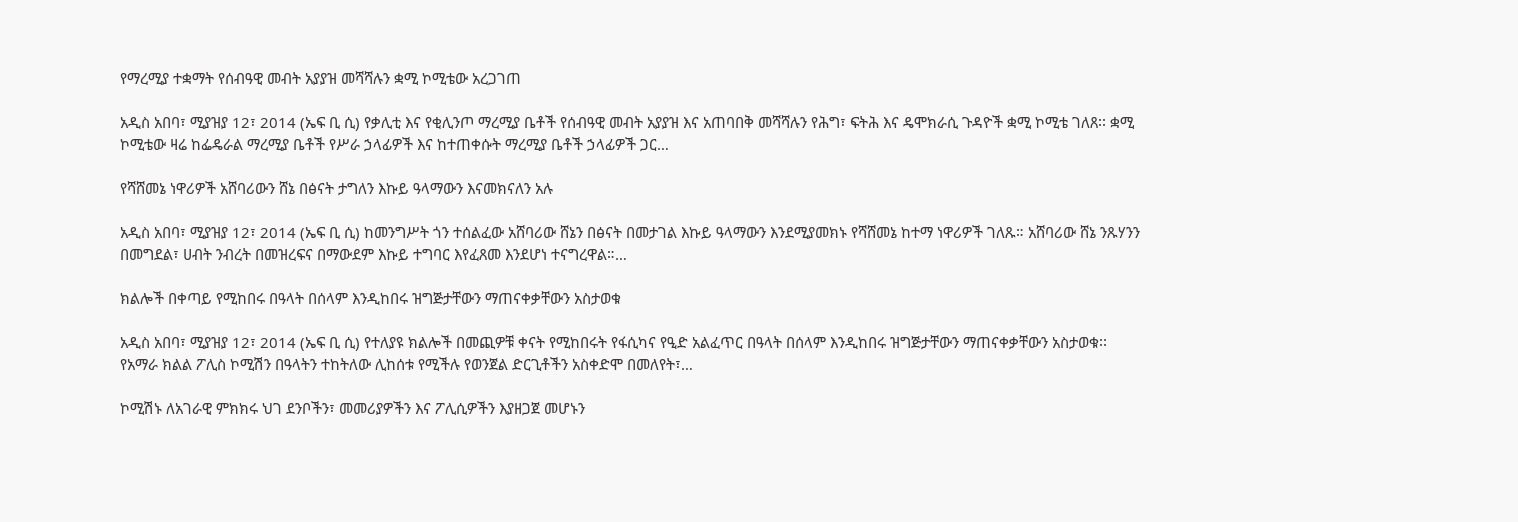የማረሚያ ተቋማት የሰብዓዊ መብት አያያዝ መሻሻሉን ቋሚ ኮሚቴው አረጋገጠ

አዲስ አበባ፣ ሚያዝያ 12፣ 2014 (ኤፍ ቢ ሲ) የቃሊቲ እና የቂሊንጦ ማረሚያ ቤቶች የሰብዓዊ መብት አያያዝ እና አጠባበቅ መሻሻሉን የሕግ፣ ፍትሕ እና ዴሞክራሲ ጉዳዮች ቋሚ ኮሚቴ ገለጸ፡፡ ቋሚ ኮሚቴው ዛሬ ከፌዴራል ማረሚያ ቤቶች የሥራ ኃላፊዎች እና ከተጠቀሱት ማረሚያ ቤቶች ኃላፊዎች ጋር…

የሻሸመኔ ነዋሪዎች አሸባሪውን ሸኔ በፅናት ታግለን እኩይ ዓላማውን እናመክናለን አሉ

አዲስ አበባ፣ ሚያዝያ 12፣ 2014 (ኤፍ ቢ ሲ) ከመንግሥት ጎን ተሰልፈው አሸባሪው ሸኔን በፅናት በመታገል እኩይ ዓላማውን እንደሚያመክኑ የሻሸመኔ ከተማ ነዋሪዎች ገለጹ። አሸባሪው ሸኔ ንጹሃንን በመግደል፣ ሀብት ንብረት በመዝረፍና በማውደም እኩይ ተግባር እየፈጸመ እንደሆነ ተናግረዋል።…

ክልሎች በቀጣይ የሚከበሩ በዓላት በሰላም እንዲከበሩ ዝግጅታቸውን ማጠናቀቃቸውን አስታወቁ

አዲስ አበባ፣ ሚያዝያ 12፣ 2014 (ኤፍ ቢ ሲ) የተለያዩ ክልሎች በመጪዎቹ ቀናት የሚከበሩት የፋሲካና የዒድ አልፈጥር በዓላት በሰላም እንዲከበሩ ዝግጅታቸውን ማጠናቀቃቸውን አስታወቁ፡፡ የአማራ ክልል ፖሊስ ኮሚሽን በዓላትን ተከትለው ሊከሰቱ የሚችሉ የወንጀል ድርጊቶችን አስቀድሞ በመለየት፣…

ኮሚሽኑ ለአገራዊ ምክክሩ ህገ ደንቦችን፣ መመሪያዎችን እና ፖሊሲዎችን እያዘጋጀ መሆኑን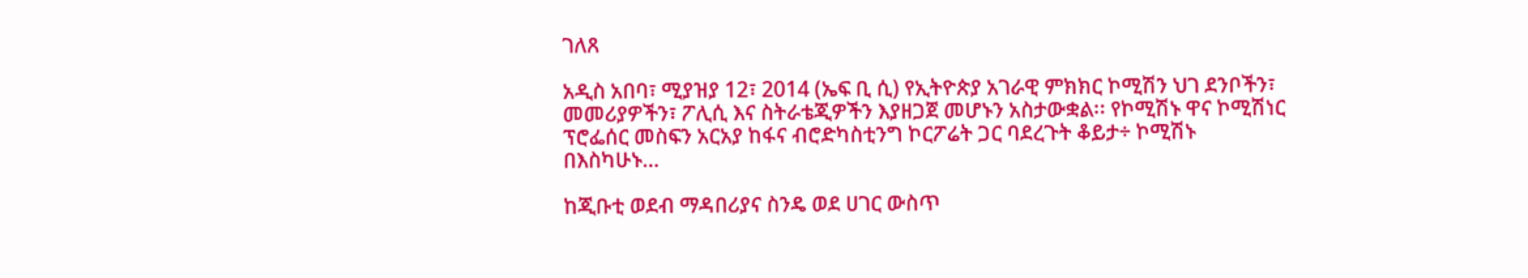ገለጸ

አዲስ አበባ፣ ሚያዝያ 12፣ 2014 (ኤፍ ቢ ሲ) የኢትዮጵያ አገራዊ ምክክር ኮሚሽን ህገ ደንቦችን፣ መመሪያዎችን፣ ፖሊሲ እና ስትራቴጂዎችን እያዘጋጀ መሆኑን አስታውቋል፡፡ የኮሚሽኑ ዋና ኮሚሽነር ፕሮፌሰር መስፍን አርአያ ከፋና ብሮድካስቲንግ ኮርፖሬት ጋር ባደረጉት ቆይታ÷ ኮሚሽኑ በእስካሁኑ…

ከጂቡቲ ወደብ ማዳበሪያና ስንዴ ወደ ሀገር ውስጥ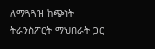ለማጓጓዝ ከጭነት ትራንስፖርት ማህበራት ጋር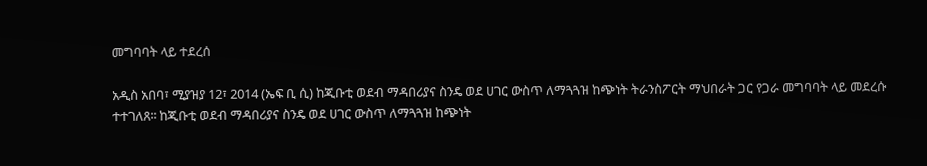መግባባት ላይ ተደረሰ

አዲስ አበባ፣ ሚያዝያ 12፣ 2014 (ኤፍ ቢ ሲ) ከጂቡቲ ወደብ ማዳበሪያና ስንዴ ወደ ሀገር ውስጥ ለማጓጓዝ ከጭነት ትራንስፖርት ማህበራት ጋር የጋራ መግባባት ላይ መደረሱ ተተገለጸ፡፡ ከጂቡቲ ወደብ ማዳበሪያና ስንዴ ወደ ሀገር ውስጥ ለማጓጓዝ ከጭነት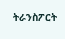ትራንስፖርት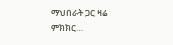ማህበራት ጋር ዛሬ ምክክር…